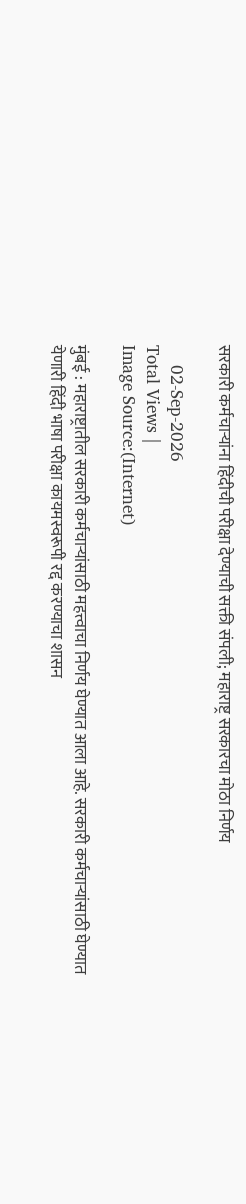सरकारी कर्मचाऱ्यांना हिंदीची परीक्षा देण्याची सक्ती संपली; महाराष्ट्र सरकारचा मोठा निर्णय

    02-Sep-2026
Total Views |
Image Source:(Internet)

मुंबई : महाराष्ट्रातील सरकारी कर्मचाऱ्यांसाठी महत्त्वाचा निर्णय घेण्यात आला आहे. सरकारी कर्मचाऱ्यांसाठी घेण्यात येणारी हिंदी भाषा परीक्षा कायमस्वरूपी रद्द करण्याचा शासन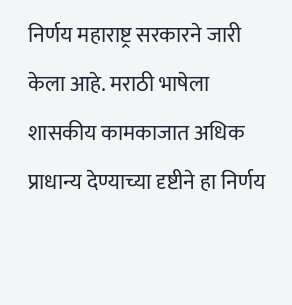निर्णय महाराष्ट्र सरकारने जारी केला आहे. मराठी भाषेला शासकीय कामकाजात अधिक प्राधान्य देण्याच्या दृष्टीने हा निर्णय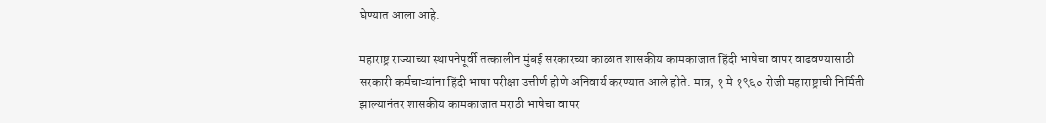घेण्यात आला आहे.

महाराष्ट्र राज्याच्या स्थापनेपूर्वी तत्कालीन मुंबई सरकारच्या काळात शासकीय कामकाजात हिंदी भाषेचा वापर वाढवण्यासाठी सरकारी कर्मचाऱ्यांना हिंदी भाषा परीक्षा उत्तीर्ण होणे अनिवार्य करण्यात आले होते. मात्र, १ मे १९६० रोजी महाराष्ट्राची निर्मिती झाल्यानंतर शासकीय कामकाजात मराठी भाषेचा वापर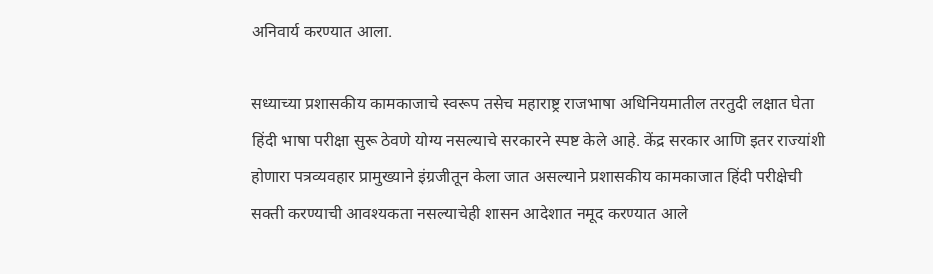अनिवार्य करण्यात आला.

सध्याच्या प्रशासकीय कामकाजाचे स्वरूप तसेच महाराष्ट्र राजभाषा अधिनियमातील तरतुदी लक्षात घेता हिंदी भाषा परीक्षा सुरू ठेवणे योग्य नसल्याचे सरकारने स्पष्ट केले आहे. केंद्र सरकार आणि इतर राज्यांशी होणारा पत्रव्यवहार प्रामुख्याने इंग्रजीतून केला जात असल्याने प्रशासकीय कामकाजात हिंदी परीक्षेची सक्ती करण्याची आवश्यकता नसल्याचेही शासन आदेशात नमूद करण्यात आले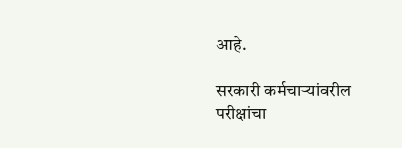आहे.

सरकारी कर्मचाऱ्यांवरील परीक्षांचा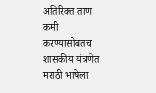अतिरिक्त ताण कमी करण्यासोबतच शासकीय यंत्रणेत मराठी भाषेला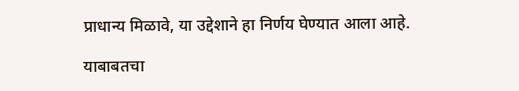प्राधान्य मिळावे, या उद्देशाने हा निर्णय घेण्यात आला आहे.

याबाबतचा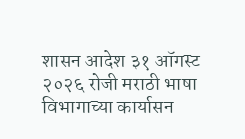शासन आदेश ३१ ऑगस्ट २०२६ रोजी मराठी भाषा विभागाच्या कार्यासन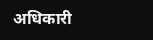अधिकारी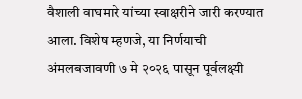वैशाली वाघमारे यांच्या स्वाक्षरीने जारी करण्यात आला. विशेष म्हणजे, या निर्णयाची अंमलबजावणी ७ मे २०२६ पासून पूर्वलक्ष्यी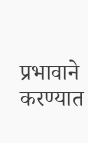प्रभावाने करण्यात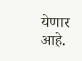येणार आहे.